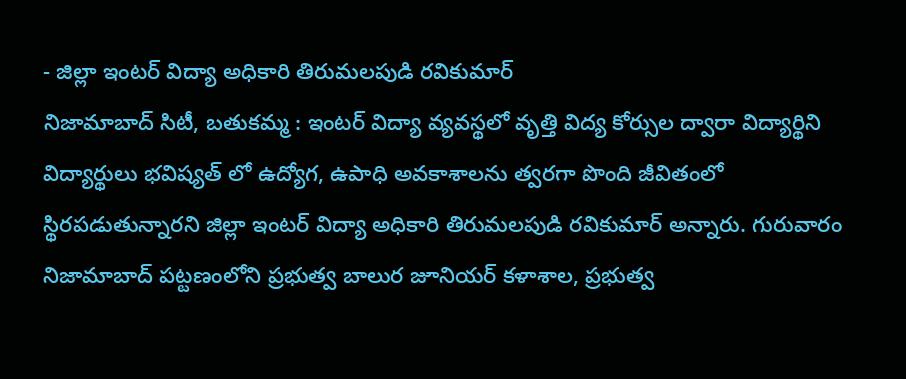- జిల్లా ఇంటర్ విద్యా అధికారి తిరుమలపుడి రవికుమార్
నిజామాబాద్ సిటీ, బతుకమ్మ : ఇంటర్ విద్యా వ్యవస్థలో వృత్తి విద్య కోర్సుల ద్వారా విద్యార్థిని విద్యార్థులు భవిష్యత్ లో ఉద్యోగ, ఉపాధి అవకాశాలను త్వరగా పొంది జీవితంలో స్థిరపడుతున్నారని జిల్లా ఇంటర్ విద్యా అధికారి తిరుమలపుడి రవికుమార్ అన్నారు. గురువారం నిజామాబాద్ పట్టణంలోని ప్రభుత్వ బాలుర జూనియర్ కళాశాల, ప్రభుత్వ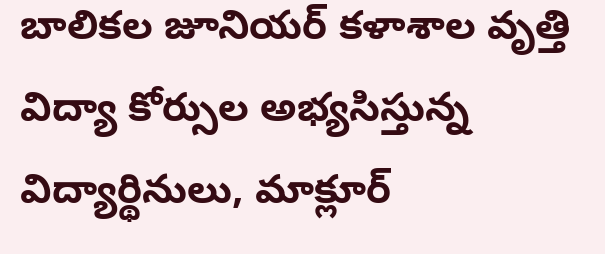బాలికల జూనియర్ కళాశాల వృత్తి విద్యా కోర్సుల అభ్యసిస్తున్న విద్యార్థినులు, మాక్లూర్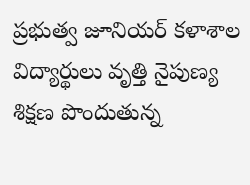ప్రభుత్వ జూనియర్ కళాశాల విద్యార్థులు వృత్తి నైపుణ్య శిక్షణ పొందుతున్న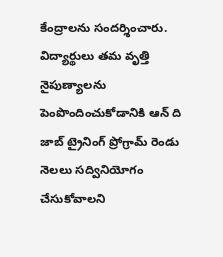కేంద్రాలను సందర్శించారు. విద్యార్థులు తమ వృత్తి నైపుణ్యాలను పెంపొందించుకోడానికి ఆన్ ది జాబ్ ట్రైనింగ్ ప్రోగ్రామ్ రెండు నెలలు సద్వినియోగం చేసుకోవాలని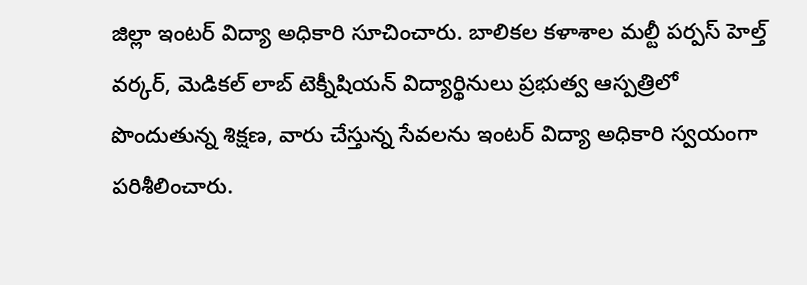జిల్లా ఇంటర్ విద్యా అధికారి సూచించారు. బాలికల కళాశాల మల్టీ పర్పస్ హెల్త్ వర్కర్, మెడికల్ లాబ్ టెక్నీషియన్ విద్యార్థినులు ప్రభుత్వ ఆస్పత్రిలో పొందుతున్న శిక్షణ, వారు చేస్తున్న సేవలను ఇంటర్ విద్యా అధికారి స్వయంగా పరిశీలించారు.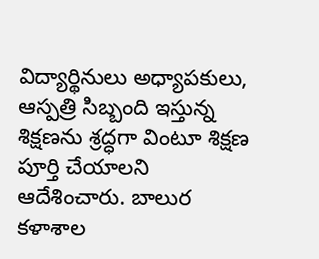విద్యార్థినులు అధ్యాపకులు, ఆస్పత్రి సిబ్బంది ఇస్తున్న శిక్షణను శ్రద్ధగా వింటూ శిక్షణ పూర్తి చేయాలని ఆదేశించారు. బాలుర కళాశాల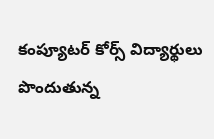కంప్యూటర్ కోర్స్ విద్యార్థులు పొందుతున్న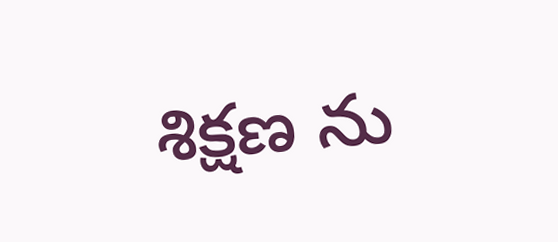శిక్షణ ను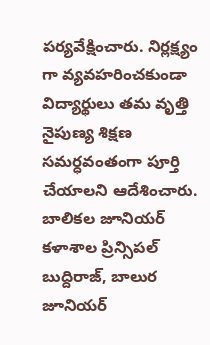పర్యవేక్షించారు. నిర్లక్ష్యం గా వ్యవహరించకుండా విద్యార్థులు తమ వృత్తి నైపుణ్య శిక్షణ సమర్ధవంతంగా పూర్తి చేయాలని ఆదేశించారు. బాలికల జూనియర్ కళాశాల ప్రిన్సిపల్ బుద్దిరాజ్, బాలుర జూనియర్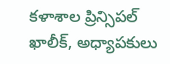కళాశాల ప్రిన్సిపల్ ఖాలీక్, అధ్యాపకులు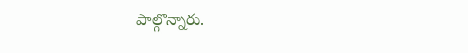పాల్గొన్నారు.